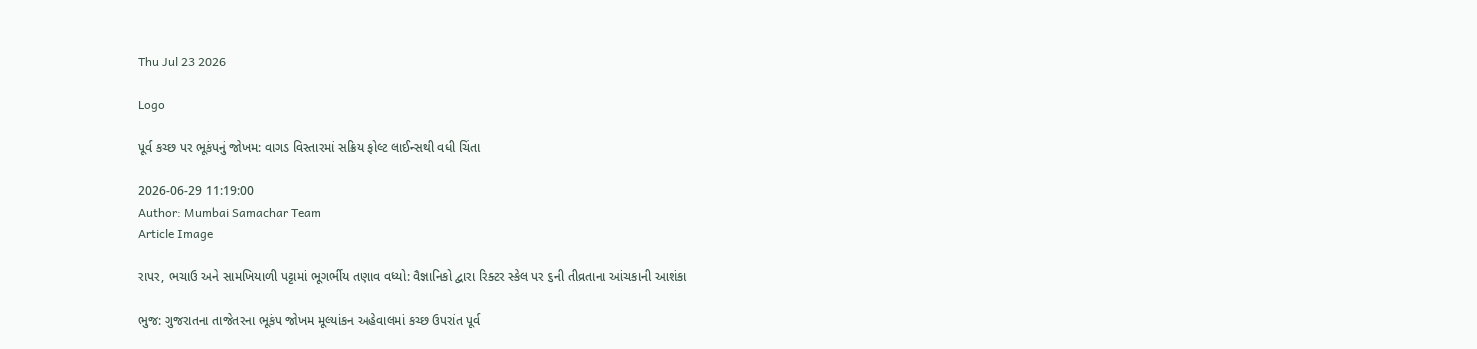Thu Jul 23 2026

Logo

પૂર્વ કચ્છ પર ભૂકંપનું જોખમ: વાગડ વિસ્તારમાં સક્રિય ફોલ્ટ લાઈન્સથી વધી ચિંતા

2026-06-29 11:19:00
Author: Mumbai Samachar Team
Article Image

રાપર, ભચાઉ અને સામખિયાળી પટ્ટામાં ભૂગર્ભીય તણાવ વધ્યો: વૈજ્ઞાનિકો દ્વારા રિક્ટર સ્કેલ પર ૬ની તીવ્રતાના આંચકાની આશંકા

ભુજ: ગુજરાતના તાજેતરના ભૂકંપ જોખમ મૂલ્યાંકન અહેવાલમાં કચ્છ ઉપરાંત પૂર્વ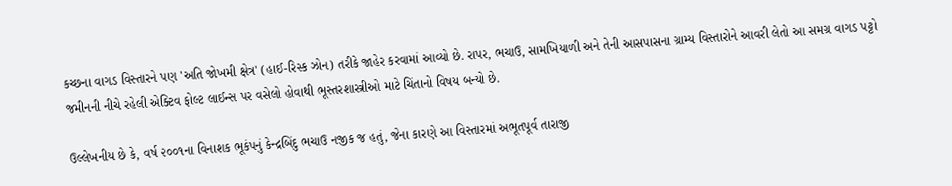કચ્છના વાગડ વિસ્તારને પણ 'અતિ જોખમી ક્ષેત્ર' (હાઈ-રિસ્ક ઝોન) તરીકે જાહેર કરવામાં આવ્યો છે. રાપર, ભચાઉ, સામખિયાળી અને તેની આસપાસના ગ્રામ્ય વિસ્તારોને આવરી લેતો આ સમગ્ર વાગડ પટ્ટો જમીનની નીચે રહેલી એક્ટિવ ફોલ્ટ લાઈન્સ પર વસેલો હોવાથી ભૂસ્તરશાસ્ત્રીઓ માટે ચિંતાનો વિષય બન્યો છે.

ઉલ્લેખનીય છે કે, વર્ષ ૨૦૦૧ના વિનાશક ભૂકંપનું કેન્દ્રબિંદુ ભચાઉ નજીક જ હતું, જેના કારણે આ વિસ્તારમાં અભૂતપૂર્વ તારાજી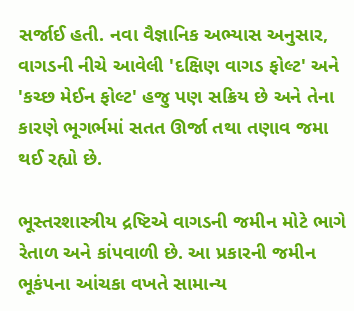સર્જાઈ હતી. નવા વૈજ્ઞાનિક અભ્યાસ અનુસાર, વાગડની નીચે આવેલી 'દક્ષિણ વાગડ ફોલ્ટ' અને 'કચ્છ મેઈન ફોલ્ટ' હજુ પણ સક્રિય છે અને તેના કારણે ભૂગર્ભમાં સતત ઊર્જા તથા તણાવ જમા થઈ રહ્યો છે.

ભૂસ્તરશાસ્ત્રીય દ્રષ્ટિએ વાગડની જમીન મોટે ભાગે રેતાળ અને કાંપવાળી છે. આ પ્રકારની જમીન ભૂકંપના આંચકા વખતે સામાન્ય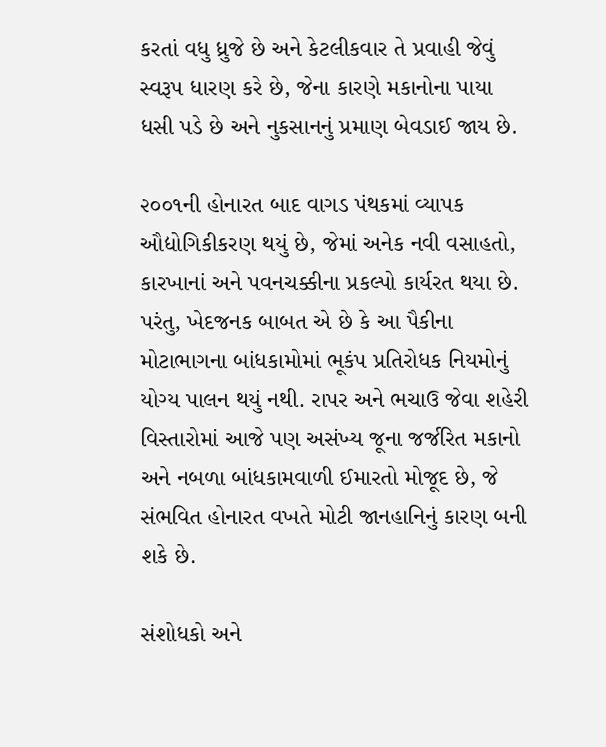કરતાં વધુ ધ્રુજે છે અને કેટલીકવાર તે પ્રવાહી જેવું સ્વરૂપ ધારણ કરે છે, જેના કારણે મકાનોના પાયા ધસી પડે છે અને નુકસાનનું પ્રમાણ બેવડાઈ જાય છે.

૨૦૦૧ની હોનારત બાદ વાગડ પંથકમાં વ્યાપક ઔદ્યોગિકીકરણ થયું છે, જેમાં અનેક નવી વસાહતો, કારખાનાં અને પવનચક્કીના પ્રકલ્પો કાર્યરત થયા છે. પરંતુ, ખેદજનક બાબત એ છે કે આ પૈકીના મોટાભાગના બાંધકામોમાં ભૂકંપ પ્રતિરોધક નિયમોનું યોગ્ય પાલન થયું નથી. રાપર અને ભચાઉ જેવા શહેરી વિસ્તારોમાં આજે પણ અસંખ્ય જૂના જર્જરિત મકાનો અને નબળા બાંધકામવાળી ઈમારતો મોજૂદ છે, જે સંભવિત હોનારત વખતે મોટી જાનહાનિનું કારણ બની શકે છે.

સંશોધકો અને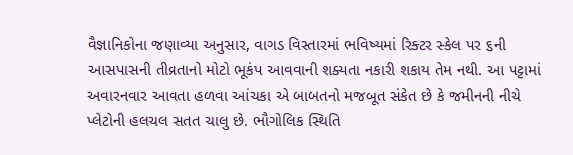વૈજ્ઞાનિકોના જણાવ્યા અનુસાર, વાગડ વિસ્તારમાં ભવિષ્યમાં રિક્ટર સ્કેલ પર ૬ની આસપાસની તીવ્રતાનો મોટો ભૂકંપ આવવાની શક્યતા નકારી શકાય તેમ નથી. આ પટ્ટામાં અવારનવાર આવતા હળવા આંચકા એ બાબતનો મજબૂત સંકેત છે કે જમીનની નીચે પ્લેટોની હલચલ સતત ચાલુ છે. ભૌગોલિક સ્થિતિ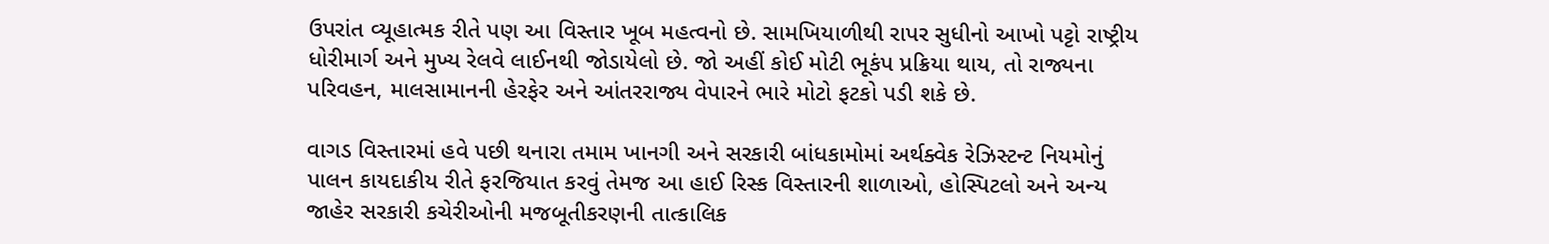ઉપરાંત વ્યૂહાત્મક રીતે પણ આ વિસ્તાર ખૂબ મહત્વનો છે. સામખિયાળીથી રાપર સુધીનો આખો પટ્ટો રાષ્ટ્રીય ધોરીમાર્ગ અને મુખ્ય રેલવે લાઈનથી જોડાયેલો છે. જો અહીં કોઈ મોટી ભૂકંપ પ્રક્રિયા થાય, તો રાજ્યના પરિવહન, માલસામાનની હેરફેર અને આંતરરાજ્ય વેપારને ભારે મોટો ફટકો પડી શકે છે.

વાગડ વિસ્તારમાં હવે પછી થનારા તમામ ખાનગી અને સરકારી બાંધકામોમાં અર્થક્વેક રેઝિસ્ટન્ટ નિયમોનું પાલન કાયદાકીય રીતે ફરજિયાત કરવું તેમજ આ હાઈ રિસ્ક વિસ્તારની શાળાઓ, હોસ્પિટલો અને અન્ય જાહેર સરકારી કચેરીઓની મજબૂતીકરણની તાત્કાલિક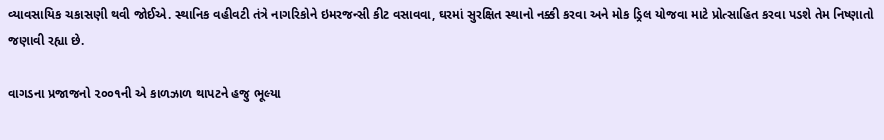વ્યાવસાયિક ચકાસણી થવી જોઈએ. સ્થાનિક વહીવટી તંત્રે નાગરિકોને ઇમરજન્સી કીટ વસાવવા, ઘરમાં સુરક્ષિત સ્થાનો નક્કી કરવા અને મોક ડ્રિલ યોજવા માટે પ્રોત્સાહિત કરવા પડશે તેમ નિષ્ણાતો જણાવી રહ્યા છે.

વાગડના પ્રજાજનો ૨૦૦૧ની એ કાળઝાળ થાપટને હજુ ભૂલ્યા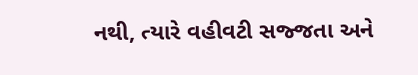નથી, ત્યારે વહીવટી સજ્જતા અને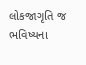લોકજાગૃતિ જ ભવિષ્યના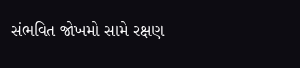સંભવિત જોખમો સામે રક્ષણ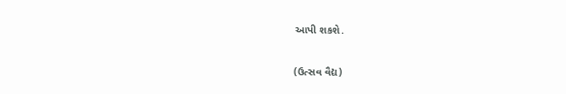આપી શકશે.

(ઉત્સવ વૈદ્ય)